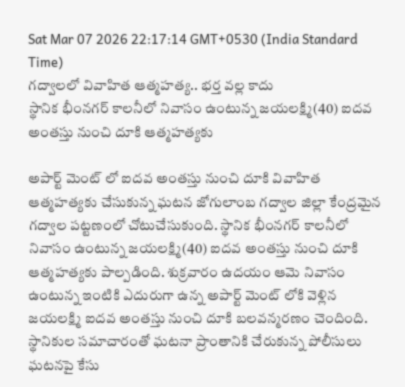Sat Mar 07 2026 22:17:14 GMT+0530 (India Standard Time)
గద్వాలలో వివాహిత ఆత్మహత్య.. భర్త వల్ల కాదు
స్థానిక భీంనగర్ కాలనీలో నివాసం ఉంటున్న జయలక్ష్మి(40) ఐదవ అంతస్తు నుంచి దూకి ఆత్మహత్యకు

అపార్ట్ మెంట్ లో ఐదవ అంతస్తు నుంచి దూకి వివాహిత ఆత్మహత్యకు చేసుకున్న ఘటన జోగులాంబ గద్వాల జిల్లా కేంద్రమైన గద్వాల పట్టణంలో చోటుచేసుకుంది. స్థానిక భీంనగర్ కాలనీలో నివాసం ఉంటున్న జయలక్ష్మి(40) ఐదవ అంతస్తు నుంచి దూకి ఆత్మహత్యకు పాల్పడింది. శుక్రవారం ఉదయం ఆమె నివాసం ఉంటున్న ఇంటికి ఎదురుగా ఉన్న అపార్ట్ మెంట్ లోకి వెళ్లిన జయలక్ష్మి ఐదవ అంతస్తు నుంచి దూకి బలవన్మరణం చెందింది.
స్థానికుల సమాచారంతో ఘటనా ప్రాంతానికి చేరుకున్న పోలీసులు ఘటనపై కేసు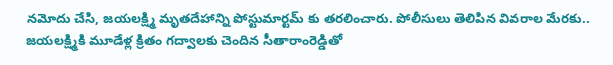నమోదు చేసి, జయలక్ష్మి మృతదేహాన్ని పోస్టుమార్టమ్ కు తరలించారు. పోలీసులు తెలిపిన వివరాల మేరకు.. జయలక్ష్మికి మూడేళ్ల క్రితం గద్వాలకు చెందిన సీతారాంరెడ్డితో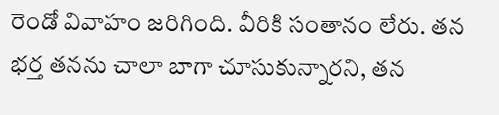రెండో వివాహం జరిగింది. వీరికి సంతానం లేరు. తన భర్త తనను చాలా బాగా చూసుకున్నారని, తన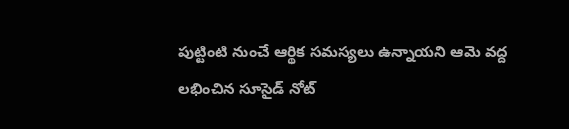పుట్టింటి నుంచే ఆర్థిక సమస్యలు ఉన్నాయని ఆమె వద్ద లభించిన సూసైడ్ నోట్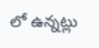లో ఉన్నట్లు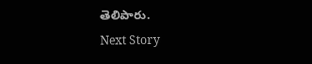తెలిపారు.
Next Story